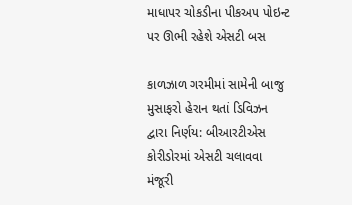માધાપર ચોકડીના પીકઅપ પોઇન્ટ પર ઊભી રહેશે એસટી બસ

કાળઝાળ ગરમીમાં સામેની બાજુ મુસાફરો હેરાન થતાં ડિવિઝન દ્વારા નિર્ણય: બીઆરટીએસ કોરીડોરમાં એસટી ચલાવવા મંજૂરી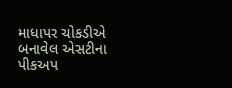માધાપર ચોકડીએ બનાવેલ એસટીના પીકઅપ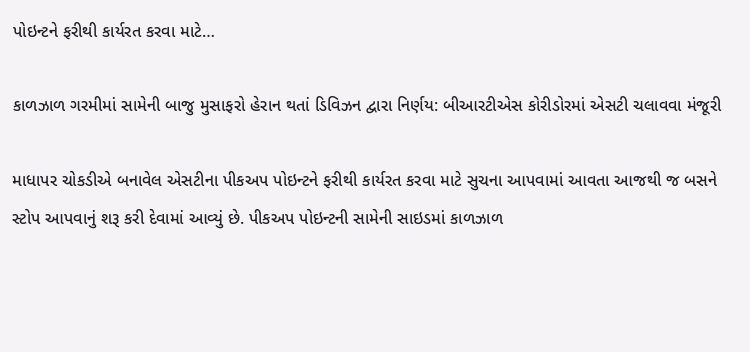પોઇન્ટને ફરીથી કાર્યરત કરવા માટે…

કાળઝાળ ગરમીમાં સામેની બાજુ મુસાફરો હેરાન થતાં ડિવિઝન દ્વારા નિર્ણય: બીઆરટીએસ કોરીડોરમાં એસટી ચલાવવા મંજૂરી

માધાપર ચોકડીએ બનાવેલ એસટીના પીકઅપ પોઇન્ટને ફરીથી કાર્યરત કરવા માટે સુચના આપવામાં આવતા આજથી જ બસને સ્ટોપ આપવાનું શરૂ કરી દેવામાં આવ્યું છે. પીકઅપ પોઇન્ટની સામેની સાઇડમાં કાળઝાળ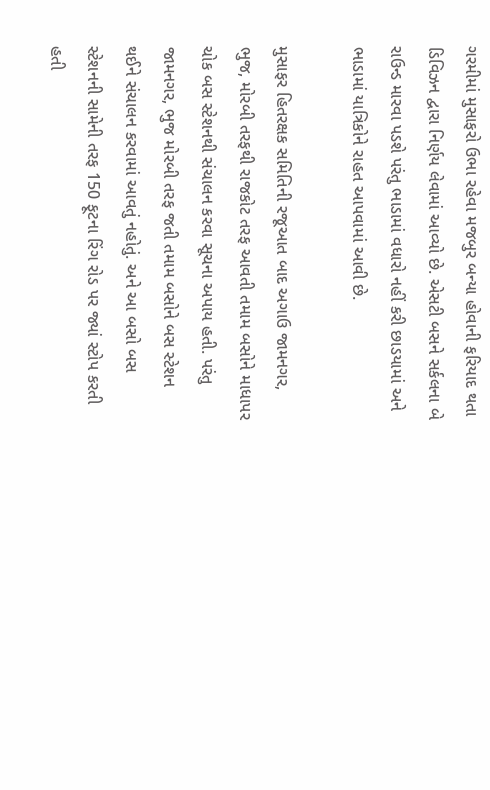ગરમીમાં મુસાફરો ઉભા રહેવા મજબુર બન્યા હોવાની ફરિયાદ થતા ડિવિઝન દ્વારા નિર્ણય લેવામાં આવ્યો છે. એસટી બસને સર્કલના બે રાઉન્ડ મારવા પડશે પરંતુ ભાડામાં વધારો નહીં કરી છાડયામાં અને ભાડામાં યાત્રિકોને રાહત આપવામાં આવી છે.

મુસાફર હિતરક્ષક સમિતિની રજૂઆત બાદ અગાઉ જામનગર, ભુજ, મોરબી તરફથી રાજકોટ તરફ આવતી તમામ બસોને માધાપર ચોક બસ સ્ટેશનથી સંચાલન કરવા સૂચના અપાય હતી. પરંતુ જામનગર, ભુજ મોરબી તરફ જતી તમામ બસોને બસ સ્ટેશન થઈને સંચાલન કરવામાં આવતું નહોતું. અને આ બસો બસ સ્ટેશનની સામેની તરફ 150 ફૂટના રિંગ રોડ પર જ્યાં સ્ટોપ કરતી હતી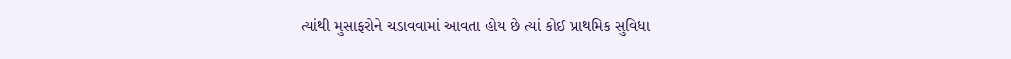ત્યાંથી મુસાફરોને ચડાવવામાં આવતા હોય છે ત્યાં કોઈ પ્રાથમિક સુવિધા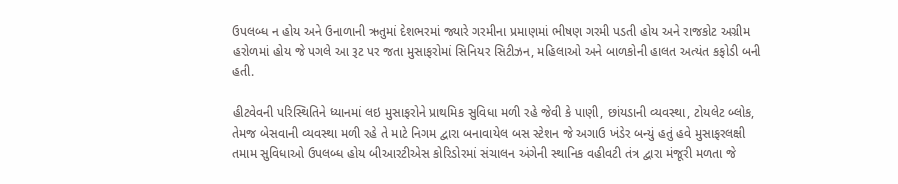ઉપલબ્ધ ન હોય અને ઉનાળાની ઋતુમાં દેશભરમાં જ્યારે ગરમીના પ્રમાણમાં ભીષણ ગરમી પડતી હોય અને રાજકોટ અગ્રીમ હરોળમાં હોય જે પગલે આ રૂટ પર જતા મુસાફરોમાં સિનિયર સિટીઝન, મહિલાઓ અને બાળકોની હાલત અત્યંત કફોડી બની હતી.

હીટવેવની પરિસ્થિતિને ધ્યાનમાં લઇ મુસાફરોને પ્રાથમિક સુવિધા મળી રહે જેવી કે પાણી, છાંયડાની વ્યવસ્થા, ટોયલેટ બ્લોક, તેમજ બેસવાની વ્યવસ્થા મળી રહે તે માટે નિગમ દ્વારા બનાવાયેલ બસ સ્ટેશન જે અગાઉ ખંડેર બન્યું હતું હવે મુસાફરલક્ષી તમામ સુવિધાઓ ઉપલબ્ધ હોય બીઆરટીએસ કોરિડોરમાં સંચાલન અંગેની સ્થાનિક વહીવટી તંત્ર દ્વારા મંજૂરી મળતા જે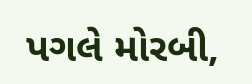પગલે મોરબી,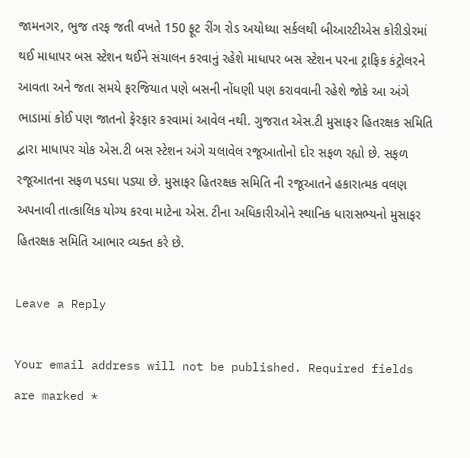જામનગર, ભુજ તરફ જતી વખતે 150 ફૂટ રીંગ રોડ અયોધ્યા સર્કલથી બીઆરટીએસ કોરીડોરમાં થઈ માધાપર બસ સ્ટેશન થઈને સંચાલન કરવાનું રહેશે માધાપર બસ સ્ટેશન પરના ટ્રાફિક કંટ્રોલરને આવતા અને જતા સમયે ફરજિયાત પણે બસની નોંધણી પણ કરાવવાની રહેશે જોકે આ અંગે ભાડામાં કોઈ પણ જાતનો ફેરફાર કરવામાં આવેલ નથી. ગુજરાત એસ.ટી મુસાફર હિતરક્ષક સમિતિ દ્વારા માધાપર ચોક એસ.ટી બસ સ્ટેશન અંગે ચલાવેલ રજૂઆતોનો દોર સફળ રહ્યો છે. સફળ રજૂઆતના સફળ પડઘા પડ્યા છે. મુસાફર હિતરક્ષક સમિતિ ની રજૂઆતને હકારાત્મક વલણ અપનાવી તાત્કાલિક યોગ્ય કરવા માટેના એસ. ટીના અધિકારીઓને સ્થાનિક ધારાસભ્યનો મુસાફર હિતરક્ષક સમિતિ આભાર વ્યક્ત કરે છે.

Leave a Reply

Your email address will not be published. Required fields are marked *